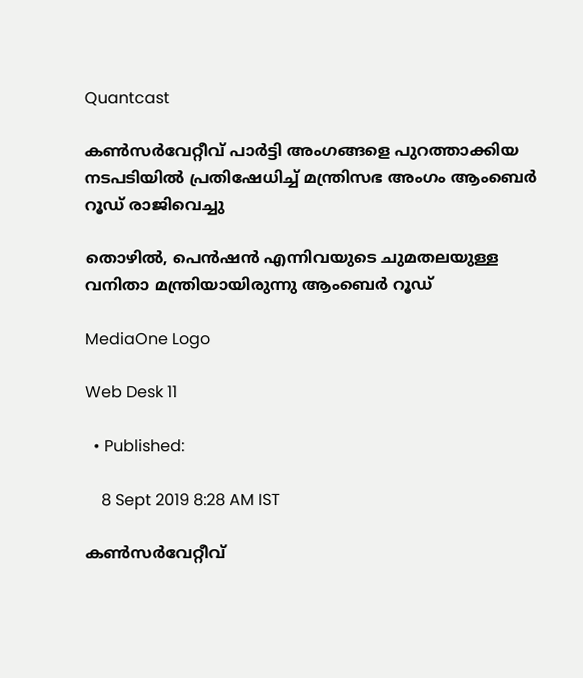Quantcast

കണ്‍സര്‍വേറ്റീവ് പാര്‍ട്ടി അംഗങ്ങളെ പുറത്താക്കിയ നടപടിയില്‍ പ്രതിഷേധിച്ച് മന്ത്രിസഭ അംഗം ആംബെര്‍ റൂഡ് രാജിവെച്ചു

തൊഴില്‍, പെന്‍ഷന്‍ എന്നിവയുടെ ചുമതലയുള്ള വനിതാ മന്ത്രിയായിരുന്നു ആംബെര്‍ റൂഡ്

MediaOne Logo

Web Desk 11

  • Published:

    8 Sept 2019 8:28 AM IST

കണ്‍സര്‍വേറ്റീവ്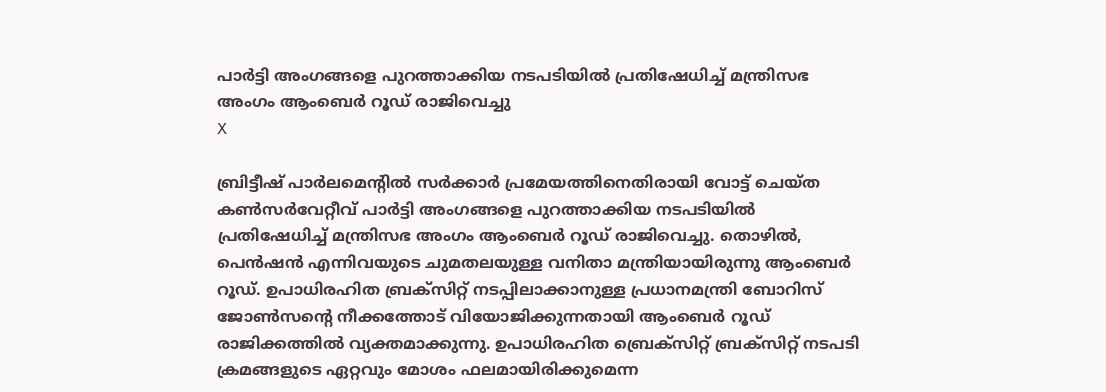പാര്‍ട്ടി അംഗങ്ങളെ പുറത്താക്കിയ നടപടിയില്‍ പ്രതിഷേധിച്ച് മന്ത്രിസഭ അംഗം ആംബെര്‍ റൂഡ് രാജിവെച്ചു
X

ബ്രിട്ടീഷ് പാര്‍ലമെന്‍റില്‍ സര്‍ക്കാര്‍ പ്രമേയത്തിനെതിരായി വോട്ട് ചെയ്ത കണ്‍സര്‍വേറ്റീവ് പാര്‍ട്ടി അംഗങ്ങളെ പുറത്താക്കിയ നടപടിയില്‍ പ്രതിഷേധിച്ച് മന്ത്രിസഭ അംഗം ആംബെര്‍ റൂഡ് രാജിവെച്ചു. തൊഴില്‍, പെന്‍ഷന്‍ എന്നിവയുടെ ചുമതലയുള്ള വനിതാ മന്ത്രിയായിരുന്നു ആംബെര്‍ റൂഡ്. ഉപാധിരഹിത ബ്രക്സിറ്റ് നടപ്പിലാക്കാനുള്ള പ്രധാനമന്ത്രി ബോറിസ് ജോണ്‍സന്റെ നീക്കത്തോട് വിയോജിക്കുന്നതായി ആംബെര്‍ റൂഡ് രാജിക്കത്തില്‍ വ്യക്തമാക്കുന്നു. ഉപാധിരഹിത ബ്രെക്സിറ്റ് ബ്രക്സിറ്റ് നടപടി ക്രമങ്ങളുടെ ഏറ്റവും മോശം ഫലമായിരിക്കുമെന്ന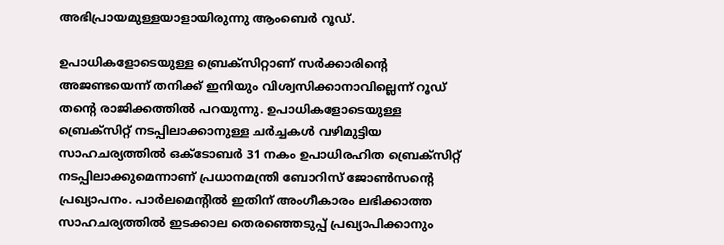അഭിപ്രായമുള്ളയാളായിരുന്നു ആംബെര്‍ റൂഡ്.

ഉപാധികളോടെയുള്ള ബ്രെക്സിറ്റാണ് സര്‍ക്കാരിന്‍റെ അജണ്ടയെന്ന് തനിക്ക് ഇനിയും വിശ്വസിക്കാനാവില്ലെന്ന് റൂഡ് തന്‍റെ രാജിക്കത്തില്‍ പറയുന്നു. ഉപാധികളോടെയുള്ള ബ്രെക്സിറ്റ് നടപ്പിലാക്കാനുള്ള ചര്‍ച്ചകള്‍ വഴിമുട്ടിയ സാഹചര്യത്തില്‍ ഒക്ടോബര്‍ 31 നകം ഉപാധിരഹിത ബ്രെക്സിറ്റ് നടപ്പിലാക്കുമെന്നാണ് പ്രധാനമന്ത്രി ബോറിസ് ജോണ്‍സന്‍റെ പ്രഖ്യാപനം. പാര്‍ലമെന്‍റില്‍ ഇതിന് അംഗീകാരം ലഭിക്കാത്ത സാഹചര്യത്തില്‍ ഇടക്കാല തെരഞ്ഞെടുപ്പ് പ്രഖ്യാപിക്കാനും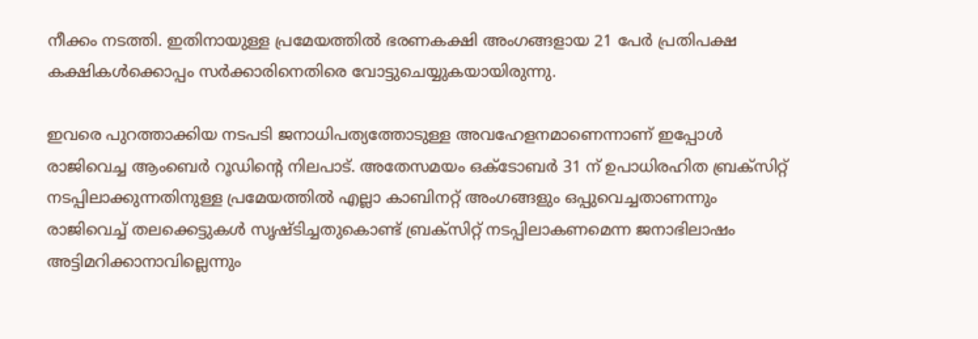നീക്കം നടത്തി. ഇതിനായുള്ള പ്രമേയത്തില്‍ ഭരണകക്ഷി അംഗങ്ങളായ 21 പേര്‍ പ്രതിപക്ഷ കക്ഷികള്‍ക്കൊപ്പം സര്‍ക്കാരിനെതിരെ വോട്ടുചെയ്യുകയായിരുന്നു.

ഇവരെ പുറത്താക്കിയ നടപടി ജനാധിപത്യത്തോടുള്ള അവഹേളനമാണെന്നാണ് ഇപ്പോള്‍ രാജിവെച്ച ആംബെര്‍ റൂഡിന്‍റെ നിലപാട്. അതേസമയം ഒക്ടോബര്‍ 31 ന് ഉപാധിരഹിത ബ്രക്സിറ്റ് നടപ്പിലാക്കുന്നതിനുള്ള പ്രമേയത്തില്‍ എല്ലാ കാബിനറ്റ് അംഗങ്ങളും ഒപ്പുവെച്ചതാണന്നും രാജിവെച്ച് തലക്കെട്ടുകള്‍ സൃഷ്ടിച്ചതുകൊണ്ട് ബ്രക്സിറ്റ് നടപ്പിലാകണമെന്ന ജനാഭിലാഷം അട്ടിമറിക്കാനാവില്ലെന്നും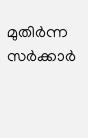മുതിര്‍ന്ന സര്‍ക്കാര്‍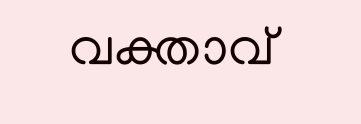വക്താവ്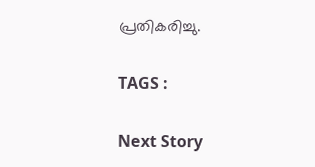പ്രതികരിച്ചു.

TAGS :

Next Story